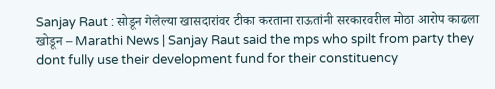Sanjay Raut : सोडून गेलेल्या खासदारांवर टीका करताना राऊतांनी सरकारवरील मोठा आरोप काढला खोडून – Marathi News | Sanjay Raut said the mps who spilt from party they dont fully use their development fund for their constituency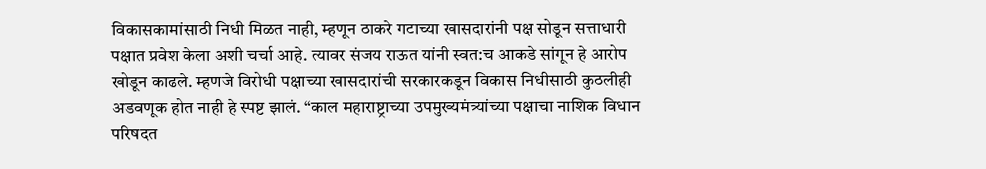विकासकामांसाठी निधी मिळत नाही, म्हणून ठाकरे गटाच्या खासदारांनी पक्ष सोडून सत्ताधारी पक्षात प्रवेश केला अशी चर्चा आहे. त्यावर संजय राऊत यांनी स्वत:च आकडे सांगून हे आरोप खोडून काढले. म्हणजे विरोधी पक्षाच्या खासदारांची सरकारकडून विकास निधीसाठी कुठलीही अडवणूक होत नाही हे स्पष्ट झालं. “काल महाराष्ट्राच्या उपमुख्यमंत्र्यांच्या पक्षाचा नाशिक विधान परिषदत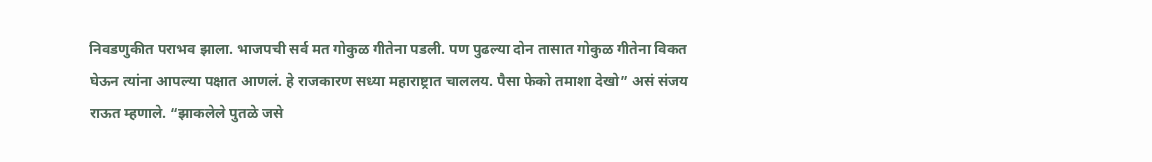निवडणुकीत पराभव झाला. भाजपची सर्व मत गोकुळ गीतेना पडली. पण पुढल्या दोन तासात गोकुळ गीतेना विकत घेऊन त्यांना आपल्या पक्षात आणलं. हे राजकारण सध्या महाराष्ट्रात चाललय. पैसा फेको तमाशा देखो” असं संजय राऊत म्हणाले. “झाकलेले पुतळे जसे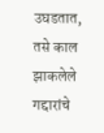उघडतात, तसे काल झाकलेले गद्दारांचे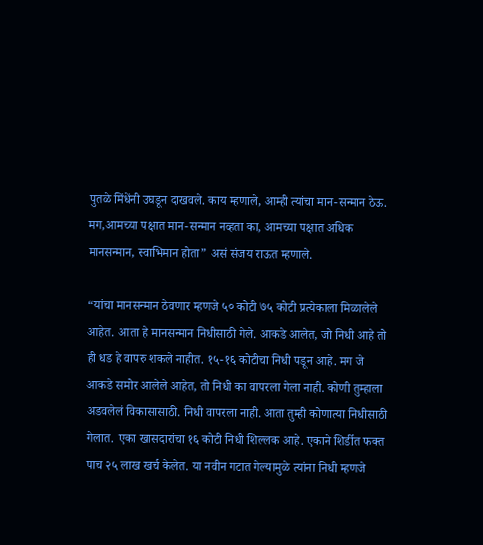पुतळे मिंधेंनी उघडून दाखवले. काय म्हणाले, आम्ही त्यांचा मान-सन्मान ठेऊ. मग,आमच्या पक्षात मान-सन्मान नव्हता का, आमच्या पक्षात अधिक मानसन्मान, स्वाभिमान होता” असं संजय राऊत म्हणाले.

“यांचा मानसन्मान ठेवणार म्हणजे ५० कोटी ७५ कोटी प्रत्येकाला मिळालेले आहेत. आता हे मानसन्मान निधीसाठी गेले. आकडे आलेत, जो निधी आहे तो ही धड हे वापरु शकले नाहीत. १५-१६ कोटीचा निधी पडून आहे. मग जे आकडे समोर आलेले आहेत, तो निधी का वापरला गेला नाही. कोणी तुम्हाला अडवलेलं विकासासाठी. निधी वापरला नाही. आता तुम्ही कोणात्या निधीसाठी गेलात. एका खासदारांचा १६ कोटी निधी शिल्लक आहे. एकाने शिर्डीत फक्त पाच २५ लाख खर्च केलेत. या नवीन गटात गेल्यामुळे त्यांना निधी म्हणजे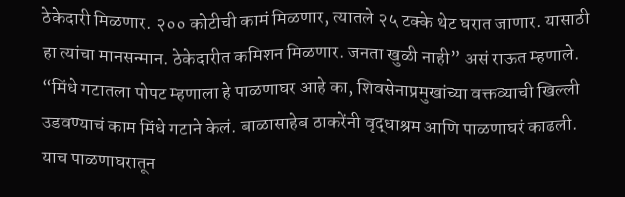ठेकेदारी मिळणार. २०० कोटीची कामं मिळणार, त्यातले २५ टक्के थेट घरात जाणार. यासाठी हा त्यांचा मानसन्मान. ठेकेदारीत कमिशन मिळणार. जनता खुळी नाही” असं राऊत म्हणाले. “मिंधे गटातला पोपट म्हणाला हे पाळणाघर आहे का, शिवसेनाप्रमुखांच्या वक्तव्याची खिल्ली उडवण्याचं काम मिंधे गटाने केलं. बाळासाहेब ठाकरेंनी वृद्धाश्रम आणि पाळणाघरं काढली. याच पाळणाघरातून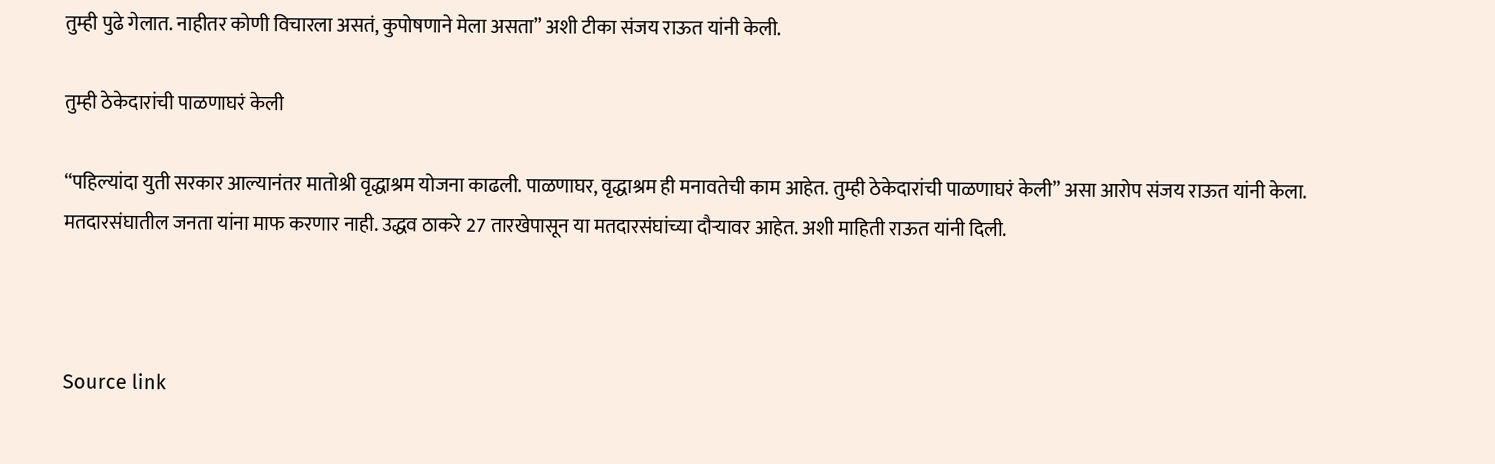तुम्ही पुढे गेलात. नाहीतर कोणी विचारला असतं, कुपोषणाने मेला असता” अशी टीका संजय राऊत यांनी केली.

तुम्ही ठेकेदारांची पाळणाघरं केली

“पहिल्यांदा युती सरकार आल्यानंतर मातोश्री वृद्धाश्रम योजना काढली. पाळणाघर, वृद्धाश्रम ही मनावतेची काम आहेत. तुम्ही ठेकेदारांची पाळणाघरं केली” असा आरोप संजय राऊत यांनी केला. मतदारसंघातील जनता यांना माफ करणार नाही. उद्धव ठाकरे 27 तारखेपासून या मतदारसंघांच्या दौऱ्यावर आहेत. अशी माहिती राऊत यांनी दिली.



Source link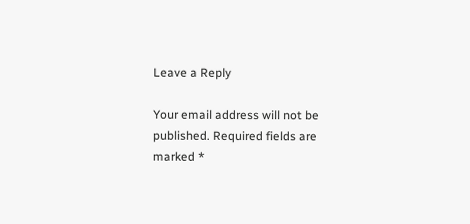Leave a Reply

Your email address will not be published. Required fields are marked *